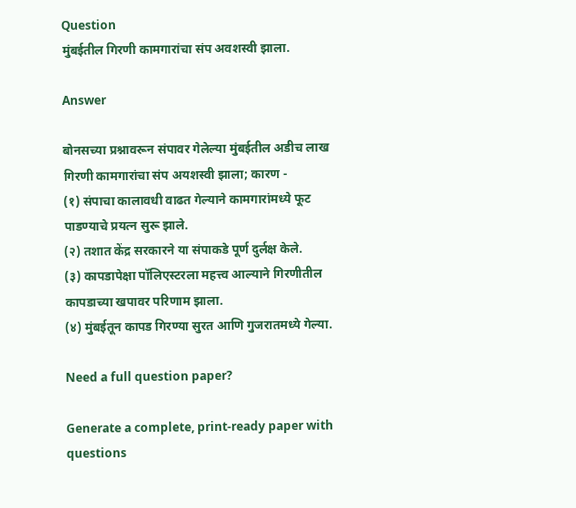Question
मुंबईतील गिरणी कामगारांचा संप अवशस्वी झाला.

Answer

बोनसच्या प्रश्नावरून संपावर गेलेल्या मुंबईतील अडीच लाख गिरणी कामगारांचा संप अयशस्वी झाला; कारण -
(१) संपाचा कालावधी वाढत गेल्याने कामगारांमध्ये फूट पाडण्याचे प्रयत्न सुरू झाले.
(२) तशात केंद्र सरकारने या संपाकडे पूर्ण दुर्लक्ष केले.
(३) कापडापेक्षा पॉलिएस्टरला महत्त्व आल्याने गिरणीतील कापडाच्या खपावर परिणाम झाला.
(४) मुंबईतून कापड गिरण्या सुरत आणि गुजरातमध्ये गेल्या.

Need a full question paper?

Generate a complete, print-ready paper with questions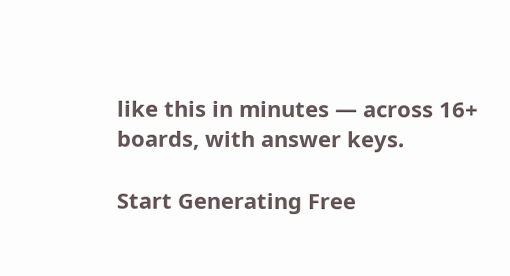like this in minutes — across 16+ boards, with answer keys.

Start Generating Free